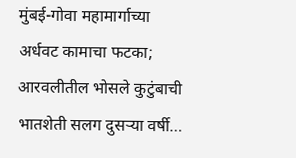मुंबई-गोवा महामार्गाच्या अर्धवट कामाचा फटका; आरवलीतील भोसले कुटुंबाची भातशेती सलग दुसऱ्या वर्षी…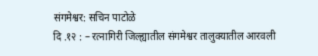संगमेश्वर: सचिन पाटोळे
दि .१२ : – रत्नागिरी जिल्ह्यातील संगमेश्वर तालुक्यातील आरवली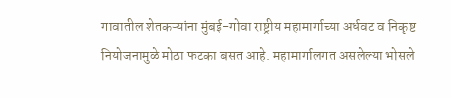गावातील शेतकऱ्यांना मुंबई-गोवा राष्ट्रीय महामार्गाच्या अर्धवट व निकृष्ट नियोजनामुळे मोठा फटका बसत आहे. महामार्गालगत असलेल्या भोसले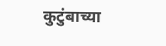कुटुंबाच्या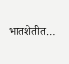भातशेतीत…